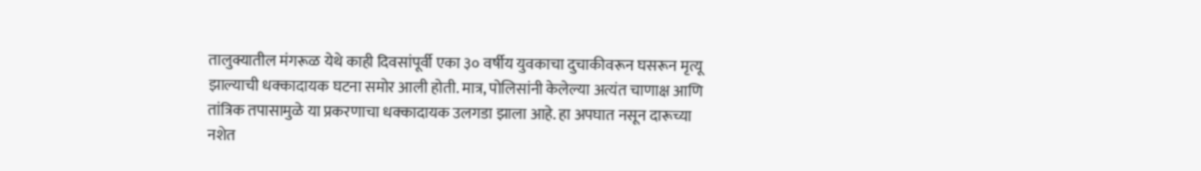तालुक्यातील मंगरूळ येथे काही दिवसांपूर्वी एका ३० वर्षीय युवकाचा दुचाकीवरून घसरून मृत्यू झाल्याची धक्कादायक घटना समोर आली होती. मात्र, पोलिसांनी केलेल्या अत्यंत चाणाक्ष आणि तांत्रिक तपासामुळे या प्रकरणाचा धक्कादायक उलगडा झाला आहे. हा अपघात नसून दारूच्या नशेत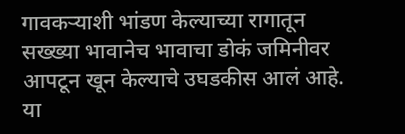गावकऱ्याशी भांडण केल्याच्या रागातून सख्ख्या भावानेच भावाचा डोकं जमिनीवर आपटून खून केल्याचे उघडकीस आलं आहे.
या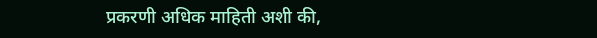प्रकरणी अधिक माहिती अशी की,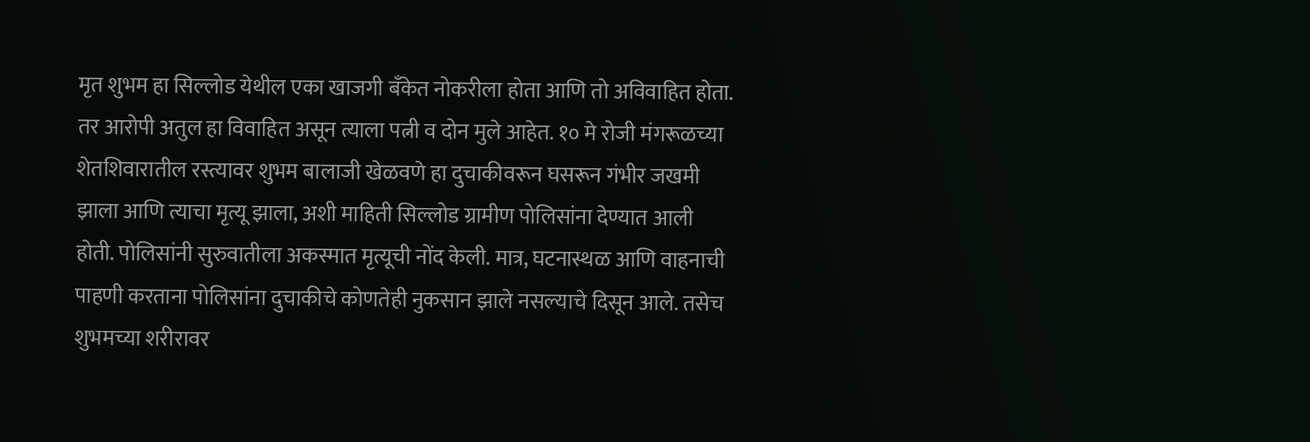मृत शुभम हा सिल्लोड येथील एका खाजगी बँकेत नोकरीला होता आणि तो अविवाहित होता. तर आरोपी अतुल हा विवाहित असून त्याला पत्नी व दोन मुले आहेत. १० मे रोजी मंगरूळच्या शेतशिवारातील रस्त्यावर शुभम बालाजी खेळवणे हा दुचाकीवरून घसरून गंभीर जखमी झाला आणि त्याचा मृत्यू झाला, अशी माहिती सिल्लोड ग्रामीण पोलिसांना देण्यात आली होती. पोलिसांनी सुरुवातीला अकस्मात मृत्यूची नोंद केली. मात्र, घटनास्थळ आणि वाहनाची पाहणी करताना पोलिसांना दुचाकीचे कोणतेही नुकसान झाले नसल्याचे दिसून आले. तसेच शुभमच्या शरीरावर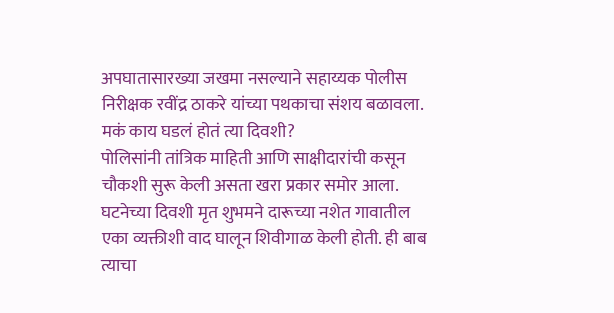अपघातासारख्या जखमा नसल्याने सहाय्यक पोलीस निरीक्षक रवींद्र ठाकरे यांच्या पथकाचा संशय बळावला.
मकं काय घडलं होतं त्या दिवशी?
पोलिसांनी तांत्रिक माहिती आणि साक्षीदारांची कसून चौकशी सुरू केली असता खरा प्रकार समोर आला. घटनेच्या दिवशी मृत शुभमने दारूच्या नशेत गावातील एका व्यक्तीशी वाद घालून शिवीगाळ केली होती. ही बाब त्याचा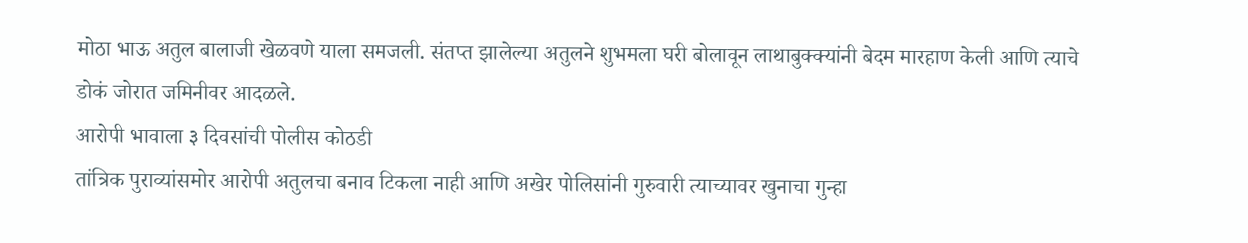मोठा भाऊ अतुल बालाजी खेळवणे याला समजली. संतप्त झालेल्या अतुलने शुभमला घरी बोलावून लाथाबुक्क्यांनी बेदम मारहाण केली आणि त्याचे डोकं जोरात जमिनीवर आदळले.
आरोपी भावाला ३ दिवसांची पोलीस कोठडी
तांत्रिक पुराव्यांसमोर आरोपी अतुलचा बनाव टिकला नाही आणि अखेर पोलिसांनी गुरुवारी त्याच्यावर खुनाचा गुन्हा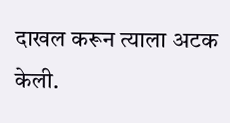दाखल करून त्याला अटक केली.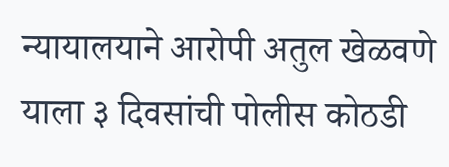न्यायालयाने आरोपी अतुल खेळवणे याला ३ दिवसांची पोलीस कोठडी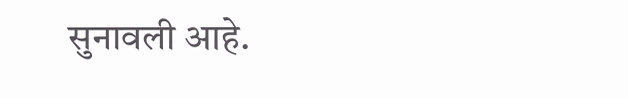सुनावली आहे.